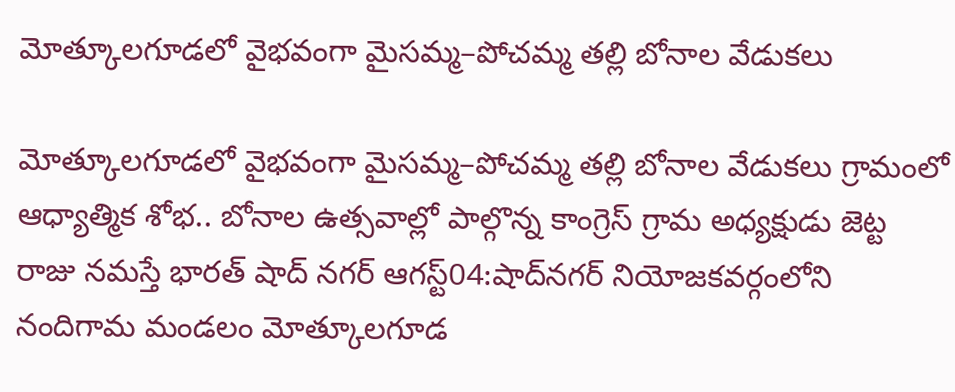మోత్కూలగూడలో వైభవంగా మైసమ్మ–పోచమ్మ తల్లి బోనాల వేడుకలు

మోత్కూలగూడలో వైభవంగా మైసమ్మ–పోచమ్మ తల్లి బోనాల వేడుకలు గ్రామంలో ఆధ్యాత్మిక శోభ.. బోనాల ఉత్సవాల్లో పాల్గొన్న కాంగ్రెస్ గ్రామ అధ్యక్షుడు జెట్ట రాజు నమస్తే భారత్ షాద్ నగర్ ఆగస్ట్04:షాద్‌నగర్ నియోజకవర్గంలోని నందిగామ మండలం మోత్కూలగూడ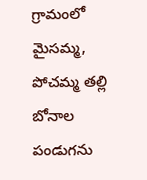గ్రామంలో మైసమ్మ, పోచమ్మ తల్లి బోనాల పండుగను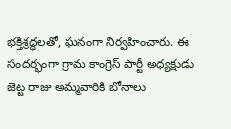భక్తిశ్రద్ధలతో, ఘనంగా నిర్వహించారు. ఈ సందర్భంగా గ్రామ కాంగ్రెస్ పార్టీ అధ్యక్షుడు జెట్ట రాజు అమ్మవారికి బోనాలు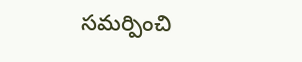సమర్పించి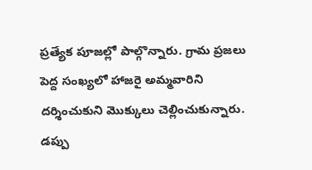ప్రత్యేక పూజల్లో పాల్గొన్నారు. గ్రామ ప్రజలు పెద్ద సంఖ్యలో హాజరై అమ్మవారిని దర్శించుకుని మొక్కులు చెల్లించుకున్నారు. డప్పు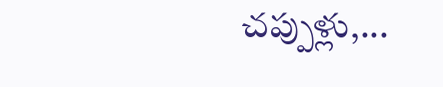చప్పుళ్లు,...